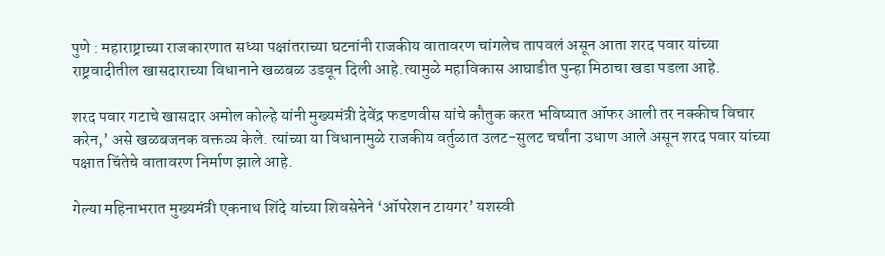पुणे : महाराष्ट्राच्या राजकारणात सध्या पक्षांतराच्या घटनांनी राजकीय वातावरण चांगलेच तापवलं असून आता शरद पवार यांच्या राष्ट्रवादीतील खासदाराच्या विधानाने खळबळ उडवून दिली आहे.त्यामुळे महाविकास आघाडीत पुन्हा मिठाचा खडा पडला आहे.

शरद पवार गटाचे खासदार अमोल कोल्हे यांनी मुख्यमंत्री देवेंद्र फडणवीस यांचे कौतुक करत भविष्यात ऑफर आली तर नक्कीच विचार करेन,’ असे खळबजनक वक्तव्य केले. त्यांच्या या विधानामुळे राजकीय वर्तुळात उलट-सुलट चर्चांना उधाण आले असून शरद पवार यांच्या पक्षात चिंतेचे वातावरण निर्माण झाले आहे.

गेल्या महिनाभरात मुख्यमंत्री एकनाथ शिंदे यांच्या शिवसेनेने ‘ऑपरेशन टायगर’ यशस्वी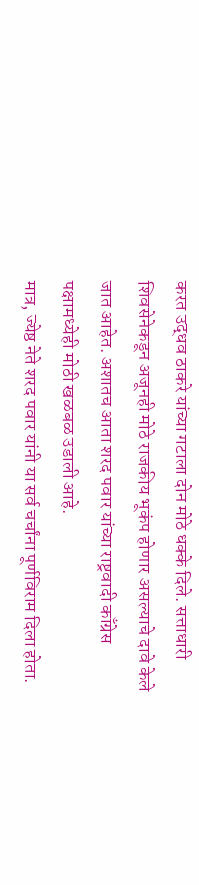करत उद्धव ठाकरे यांच्या गटाला दोन मोठे धक्के दिले. सत्ताधारी शिवसेनेकडून अजूनही मोठे राजकीय भूकंप होणार असल्याचे दावे केले जात आहेत. अशातच आता शरद पवार यांच्या राष्ट्रवादी काँग्रेस पक्षामध्येही मोठी खळबळ उडाली आहे.
मात्र, ज्येष्ठ नेते शरद पवार यांनी या सर्व चर्चांना पूर्णविराम दिला होता.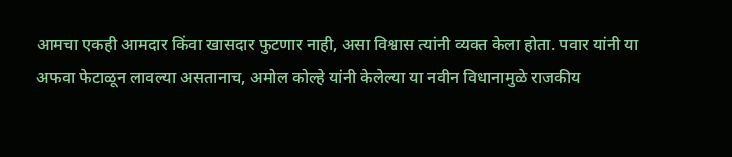आमचा एकही आमदार किंवा खासदार फुटणार नाही, असा विश्वास त्यांनी व्यक्त केला होता. पवार यांनी या अफवा फेटाळून लावल्या असतानाच, अमोल कोल्हे यांनी केलेल्या या नवीन विधानामुळे राजकीय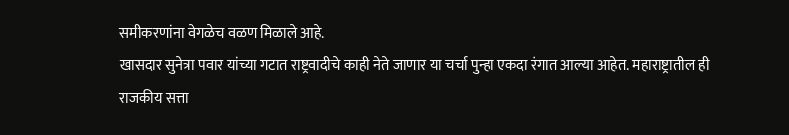समीकरणांना वेगळेच वळण मिळाले आहे.
खासदार सुनेत्रा पवार यांच्या गटात राष्ट्रवादीचे काही नेते जाणार या चर्चा पुन्हा एकदा रंगात आल्या आहेत. महाराष्ट्रातील ही राजकीय सत्ता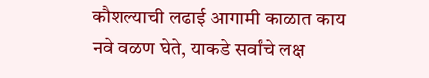कौशल्याची लढाई आगामी काळात काय नवे वळण घेते, याकडे सर्वांचे लक्ष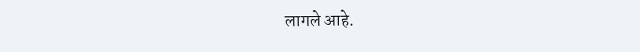लागले आहे.